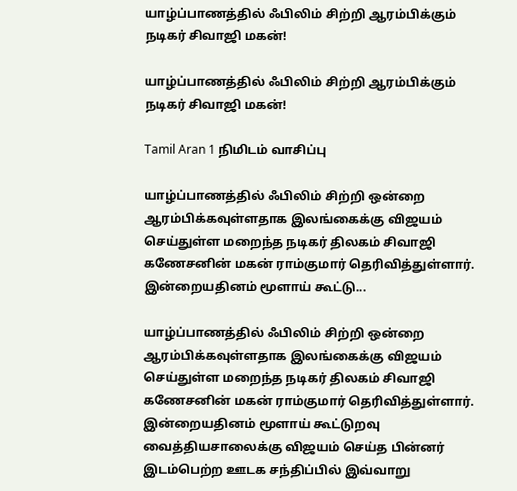யாழ்ப்பாணத்தில் ஃபிலிம் சிற்றி ஆரம்பிக்கும் நடிகர் சிவாஜி மகன்!

யாழ்ப்பாணத்தில் ஃபிலிம் சிற்றி ஆரம்பிக்கும் நடிகர் சிவாஜி மகன்!

Tamil Aran 1 நிமிடம் வாசிப்பு

யாழ்ப்பாணத்தில் ஃபிலிம் சிற்றி ஒன்றை ஆரம்பிக்கவுள்ளதாக இலங்கைக்கு விஜயம் செய்துள்ள மறைந்த நடிகர் திலகம் சிவாஜி கணேசனின் மகன் ராம்குமார் தெரிவித்துள்ளார். இன்றையதினம் மூளாய் கூட்டு...

யாழ்ப்பாணத்தில் ஃபிலிம் சிற்றி ஒன்றை ஆரம்பிக்கவுள்ளதாக இலங்கைக்கு விஜயம் செய்துள்ள மறைந்த நடிகர் திலகம் சிவாஜி கணேசனின் மகன் ராம்குமார் தெரிவித்துள்ளார். இன்றையதினம் மூளாய் கூட்டுறவு வைத்தியசாலைக்கு விஜயம் செய்த பின்னர் இடம்பெற்ற ஊடக சந்திப்பில் இவ்வாறு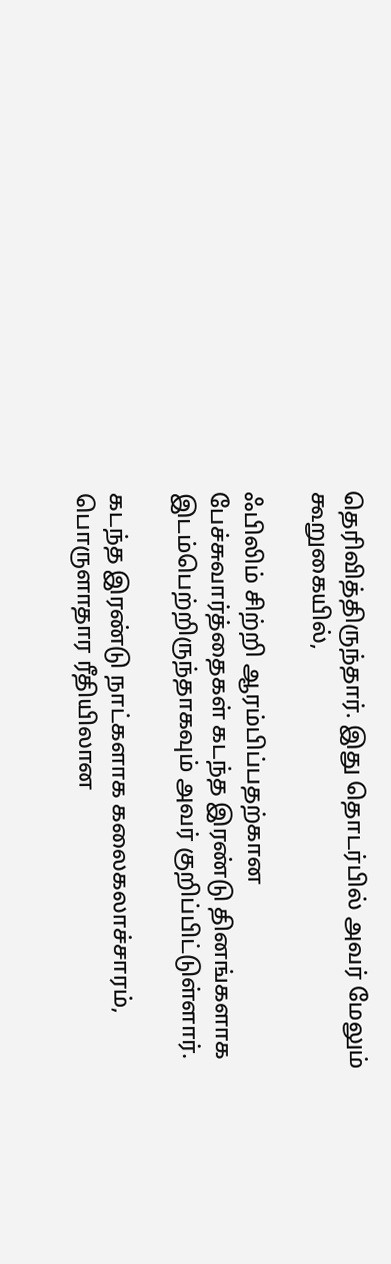தெரிவித்திருந்தார். இது தொடர்பில் அவர் மேலும் கூறுகையில்,

ஃபிலிம் சிற்றி ஆரம்பிப்பதற்கான பேச்சுவார்த்தைகள் கடந்த இரண்டு தினங்களாக இடம்பெற்றிருந்தாகவும் அவர் குறிப்பிட்டுள்ளார்.

கடந்த இரண்டு நாட்களாக கலைகலாச்சாரம், பொருளாதார ரீதியிலான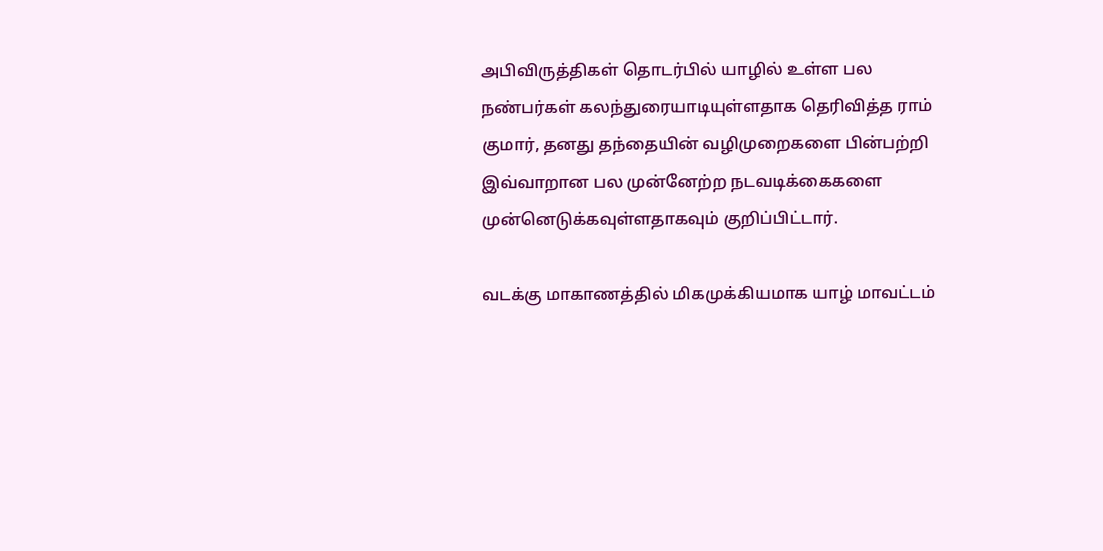அபிவிருத்திகள் தொடர்பில் யாழில் உள்ள பல நண்பர்கள் கலந்துரையாடியுள்ளதாக தெரிவித்த ராம் குமார், தனது தந்தையின் வழிமுறைகளை பின்பற்றி இவ்வாறான பல முன்னேற்ற நடவடிக்கைகளை முன்னெடுக்கவுள்ளதாகவும் குறிப்பிட்டார்.

வடக்கு மாகாணத்தில் மிகமுக்கியமாக யாழ் மாவட்டம்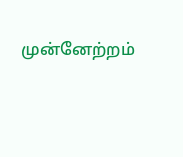முன்னேற்றம்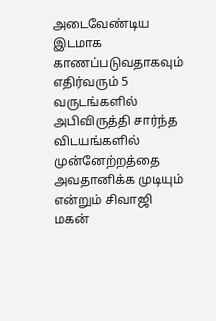அடைவேண்டிய இடமாக காணப்படுவதாகவும் எதிர்வரும் 5 வருடங்களில் அபிவிருத்தி சார்ந்த விடயங்களில் முன்னேற்றத்தை அவதானிக்க முடியும் என்றும் சிவாஜி மகன்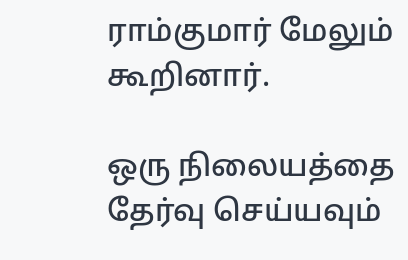ராம்குமார் மேலும் கூறினார்.

ஒரு நிலையத்தை தேர்வு செய்யவும்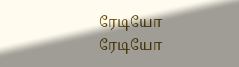ரேடியோ
ரேடியோ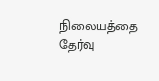நிலையத்தை தேர்வு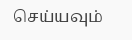செய்யவும்